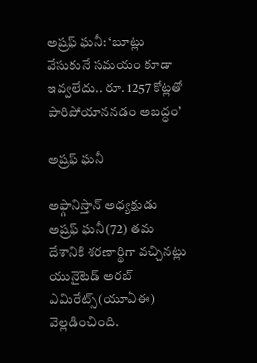అష్రఫ్ ఘనీ: ‘బూట్లు వేసుకునే సమయం కూడా ఇవ్వలేదు.. రూ. 1257 కోట్లతో పారిపోయాననడం అబద్ధం’

అష్రఫ్ ఘనీ

అఫ్గానిస్తాన్ అధ్యక్షుడు అష్రఫ్ ఘనీ(72) తమ దేశానికి శరణార్థిగా వచ్చినట్లు యునైటెడ్ అరబ్ ఎమిరేట్స్(యూఏఈ) వెల్లడించింది.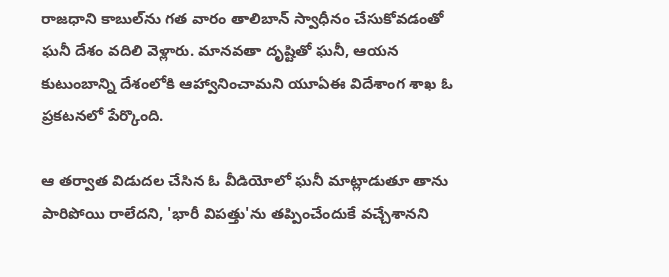రాజధాని కాబుల్‌ను గత వారం తాలిబాన్ స్వాధీనం చేసుకోవడంతో ఘనీ దేశం వదిలి వెళ్లారు. మానవతా దృష్టితో ఘనీ, ఆయన కుటుంబాన్ని దేశంలోకి ఆహ్వానించామని యూఏఈ విదేశాంగ శాఖ ఓ ప్రకటనలో పేర్కొంది.

ఆ తర్వాత విడుదల చేసిన ఓ వీడియోలో ఘనీ మాట్లాడుతూ తాను పారిపోయి రాలేదని, 'భారీ విపత్తు'ను తప్పించేందుకే వచ్చేశానని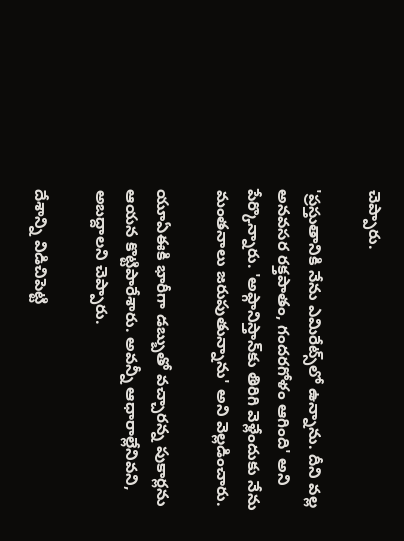చెప్పారు.

'ప్రస్తుతానికి నేను ఎమిరేట్స్‌లో ఉన్నాను. దీని వల్ల అనవసర రక్తపాతం, గందరగోళం ఆగింది' అని పేర్కొన్నారు. 'అఫ్గానిస్తాన్‌కు తిరిగి వెళ్లేందుకు నేను మంతనాలు జరుపుతున్నాను' అని వెల్లడించారు.

యూఏఈకి భారీగా డబ్బుతో వచ్చారన్న పుకార్లను ఆయన కొట్టిపారేశారు. అవన్నీ ఆధారాల్లేనివని, అబద్దాలని చెప్పారు.

దేశాన్ని విడిచిపెట్టి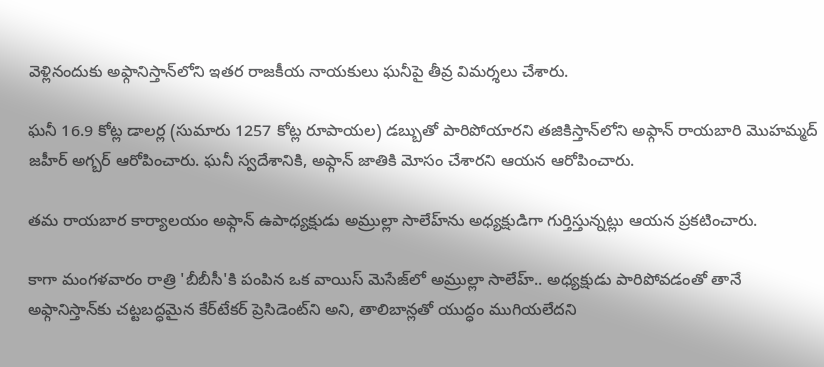వెళ్లినందుకు అఫ్గానిస్తాన్‌లోని ఇతర రాజకీయ నాయకులు ఘనీపై తీవ్ర విమర్శలు చేశారు.

ఘనీ 16.9 కోట్ల డాలర్ల (సుమారు 1257 కోట్ల రూపాయల) డబ్బుతో పారిపోయారని తజికిస్తాన్‌లోని అఫ్గాన్ రాయబారి మొహమ్మద్ జహీర్ అగ్బర్ ఆరోపించారు. ఘనీ స్వదేశానికి, అఫ్గాన్ జాతికి మోసం చేశారని ఆయన ఆరోపించారు.

తమ రాయబార కార్యాలయం అఫ్గాన్ ఉపాధ్యక్షుడు అమ్రుల్లా సాలేహ్‌ను అధ్యక్షుడిగా గుర్తిస్తున్నట్లు ఆయన ప్రకటించారు.

కాగా మంగళవారం రాత్రి 'బీబీసీ'కి పంపిన ఒక వాయిస్ మెసేజ్‌లో అమ్రుల్లా సాలేహ్.. అధ్యక్షుడు పారిపోవడంతో తానే అఫ్గానిస్తాన్‌కు చట్టబద్ధమైన కేర్‌టేకర్ ప్రెసిడెంట్‌ని అని, తాలిబాన్లతో యుద్ధం ముగియలేదని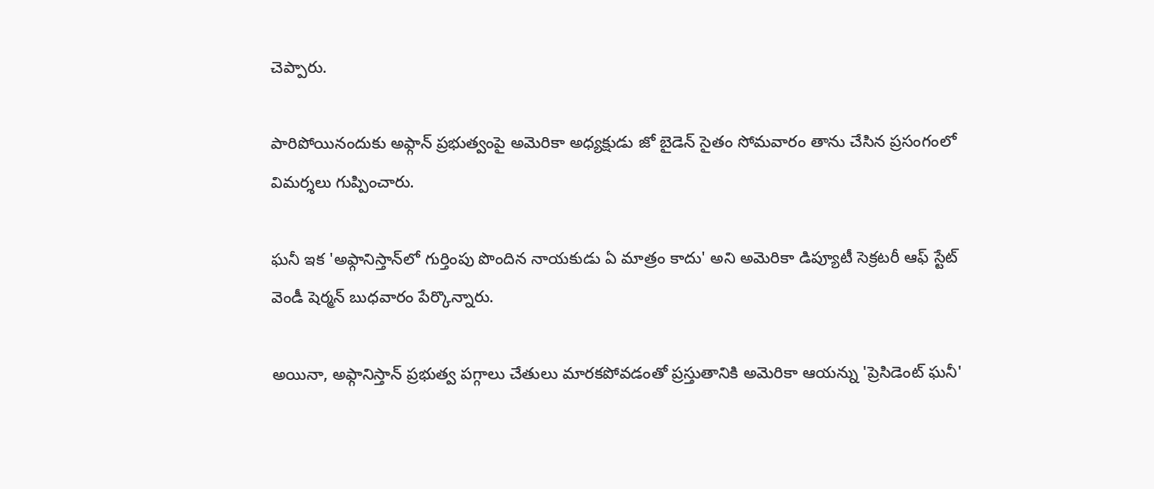చెప్పారు.

పారిపోయినందుకు అఫ్గాన్ ప్రభుత్వంపై అమెరికా అధ్యక్షుడు జో బైడెన్ సైతం సోమవారం తాను చేసిన ప్రసంగంలో విమర్శలు గుప్పించారు.

ఘనీ ఇక 'అఫ్గానిస్తాన్‌లో గుర్తింపు పొందిన నాయకుడు ఏ మాత్రం కాదు' అని అమెరికా డిప్యూటీ సెక్రటరీ ఆఫ్ స్టేట్ వెండీ షెర్మన్ బుధవారం పేర్కొన్నారు.

అయినా, అఫ్గానిస్తాన్ ప్రభుత్వ పగ్గాలు చేతులు మారకపోవడంతో ప్రస్తుతానికి అమెరికా ఆయన్ను 'ప్రెసిడెంట్ ఘనీ'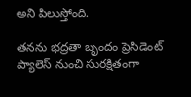అని పిలుస్తోంది.

తనను భద్రతా బృందం ప్రెసిడెంట్ ప్యాలెస్ నుంచి సురక్షితంగా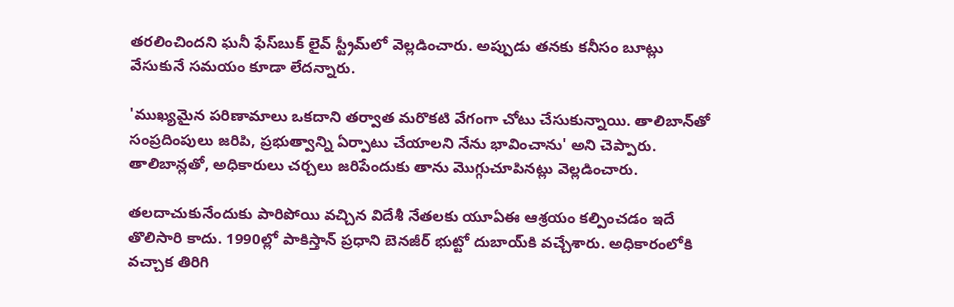తరలించిందని ఘనీ ఫేస్‌బుక్ లైవ్ స్ట్రీమ్‌లో వెల్లడించారు. అప్పుడు తనకు కనీసం బూట్లు వేసుకునే సమయం కూడా లేదన్నారు.

'ముఖ్యమైన పరిణామాలు ఒకదాని తర్వాత మరొకటి వేగంగా చోటు చేసుకున్నాయి. తాలిబాన్‌తో సంప్రదింపులు జరిపి, ప్రభుత్వాన్ని ఏర్పాటు చేయాలని నేను భావించాను' అని చెప్పారు. తాలిబాన్లతో, అధికారులు చర్చలు జరిపేందుకు తాను మొగ్గుచూపినట్లు వెల్లడించారు.

తలదాచుకునేందుకు పారిపోయి వచ్చిన విదేశీ నేతలకు యూఏఈ ఆశ్రయం కల్పించడం ఇదే తొలిసారి కాదు. 1990ల్లో పాకిస్తాన్ ప్రధాని బెనజీర్ భుట్టో దుబాయ్‌కి వచ్చేశారు. అధికారంలోకి వచ్చాక తిరిగి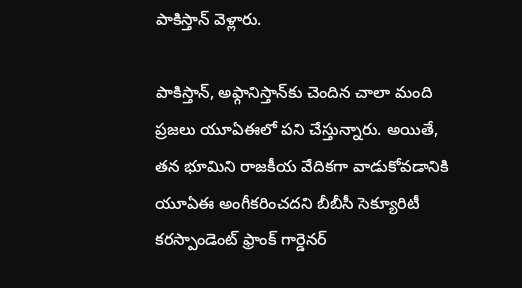పాకిస్తాన్ వెళ్లారు.

పాకిస్తాన్, అఫ్గానిస్తాన్‌కు చెందిన చాలా మంది ప్రజలు యూఏఈలో పని చేస్తున్నారు. అయితే, తన భూమిని రాజకీయ వేదికగా వాడుకోవడానికి యూఏఈ అంగీకరించదని బీబీసీ సెక్యూరిటీ కరస్పాండెంట్ ఫ్రాంక్ గార్డెనర్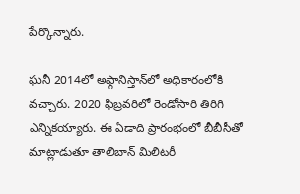పేర్కొన్నారు.

ఘనీ 2014లో అఫ్గానిస్తాన్‌లో అధికారంలోకి వచ్చారు. 2020 ఫిబ్రవరిలో రెండోసారి తిరిగి ఎన్నికయ్యారు. ఈ ఏడాది ప్రారంభంలో బీబీసీతో మాట్లాడుతూ తాలిబాన్ మిలిటరీ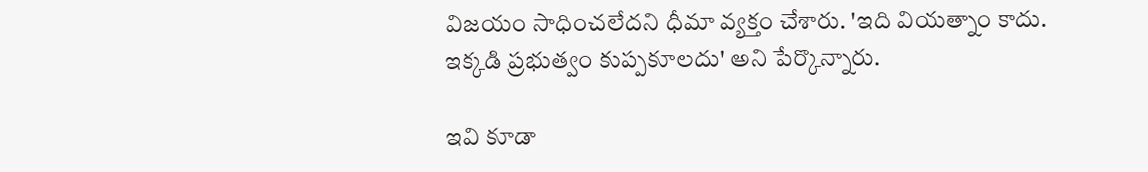విజయం సాధించలేదని ధీమా వ్యక్తం చేశారు. 'ఇది వియత్నాం కాదు. ఇక్కడి ప్రభుత్వం కుప్పకూలదు' అని పేర్కొన్నారు.

ఇవి కూడా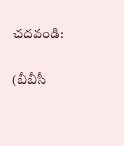చదవండి:

(బీబీసీ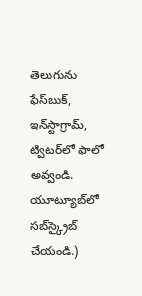తెలుగును ఫేస్‌బుక్, ఇన్‌స్టాగ్రామ్‌, ట్విటర్‌లో ఫాలో అవ్వండి. యూట్యూబ్‌లో సబ్‌స్క్రైబ్ చేయండి.)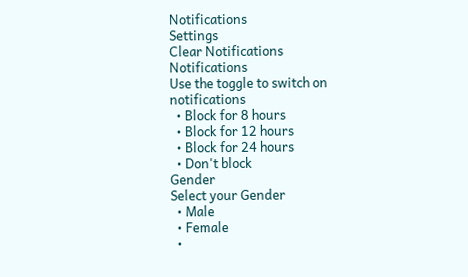Notifications
Settings
Clear Notifications
Notifications
Use the toggle to switch on notifications
  • Block for 8 hours
  • Block for 12 hours
  • Block for 24 hours
  • Don't block
Gender
Select your Gender
  • Male
  • Female
  •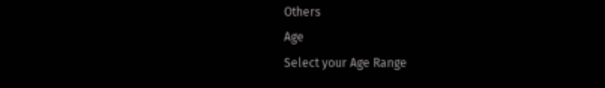Others
Age
Select your Age Range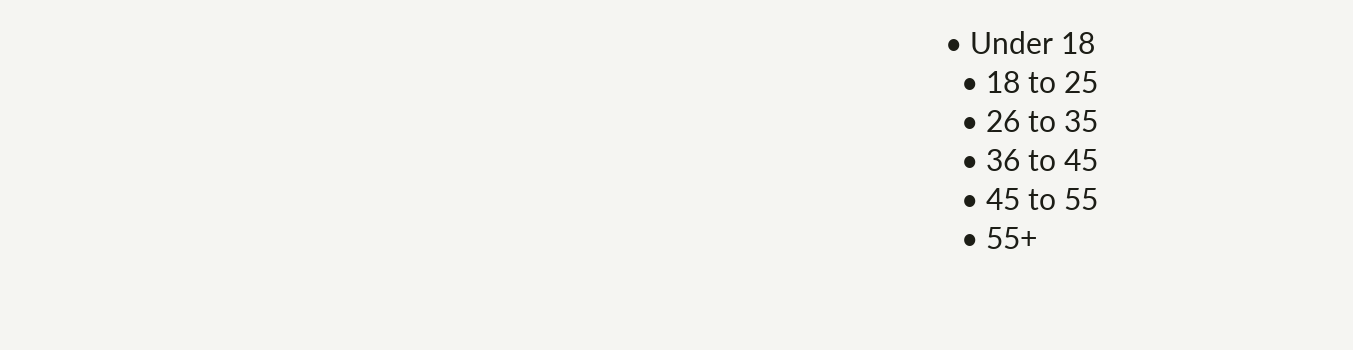• Under 18
  • 18 to 25
  • 26 to 35
  • 36 to 45
  • 45 to 55
  • 55+